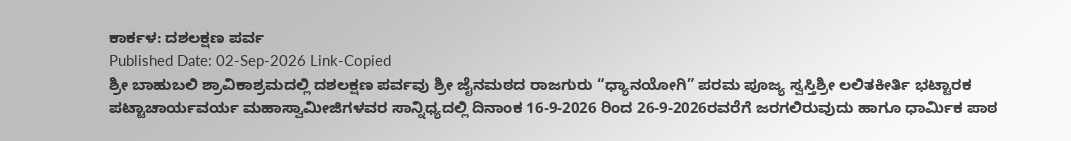ಕಾರ್ಕಳ: ದಶಲಕ್ಷಣ ಪರ್ವ
Published Date: 02-Sep-2026 Link-Copied
ಶ್ರೀ ಬಾಹುಬಲಿ ಶ್ರಾವಿಕಾಶ್ರಮದಲ್ಲಿ ದಶಲಕ್ಷಣ ಪರ್ವವು ಶ್ರೀ ಜೈನಮಠದ ರಾಜಗುರು “ಧ್ಯಾನಯೋಗಿ” ಪರಮ ಪೂಜ್ಯ ಸ್ವಸ್ತಿಶ್ರೀ ಲಲಿತಕೀರ್ತಿ ಭಟ್ಟಾರಕ ಪಟ್ಟಾಚಾರ್ಯವರ್ಯ ಮಹಾಸ್ವಾಮೀಜಿಗಳವರ ಸಾನ್ನಿಧ್ಯದಲ್ಲಿ ದಿನಾಂಕ 16-9-2026 ರಿಂದ 26-9-2026ರವರೆಗೆ ಜರಗಲಿರುವುದು ಹಾಗೂ ಧಾರ್ಮಿಕ ಪಾಠ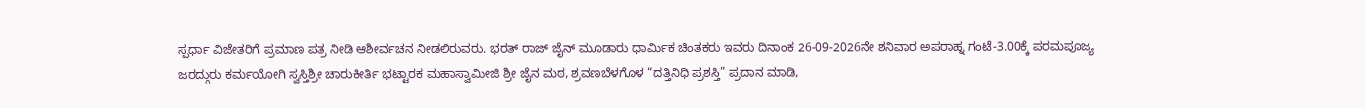ಸ್ಪರ್ಧಾ ವಿಜೇತರಿಗೆ ಪ್ರಮಾಣ ಪತ್ರ ನೀಡಿ ಆಶೀರ್ವಚನ ನೀಡಲಿರುವರು. ಭರತ್ ರಾಜ್ ಜೈನ್ ಮೂಡಾರು ಧಾರ್ಮಿಕ ಚಿಂತಕರು ಇವರು ದಿನಾಂಕ 26-09-2026ನೇ ಶನಿವಾರ ಅಪರಾಹ್ನ ಗಂಟೆ-3.00ಕ್ಕೆ ಪರಮಪೂಜ್ಯ ಜರದ್ಗುರು ಕರ್ಮಯೋಗಿ ಸ್ವಸ್ತಿಶ್ರೀ ಚಾರುಕೀರ್ತಿ ಭಟ್ಟಾರಕ ಮಹಾಸ್ವಾಮೀಜಿ ಶ್ರೀ ಜೈನ ಮಠ, ಶ್ರವಣಬೆಳಗೊಳ “ದತ್ತಿನಿಧಿ ಪ್ರಶಸ್ತಿ” ಪ್ರದಾನ ಮಾಡಿ,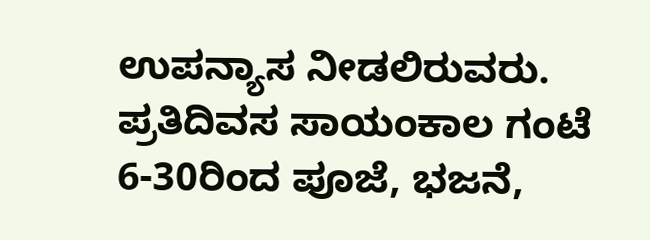ಉಪನ್ಯಾಸ ನೀಡಲಿರುವರು. ಪ್ರತಿದಿವಸ ಸಾಯಂಕಾಲ ಗಂಟೆ 6-30ರಿಂದ ಪೂಜೆ, ಭಜನೆ,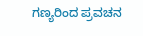ಗಣ್ಯರಿಂದ ಪ್ರವಚನ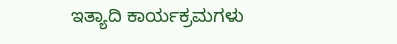ಇತ್ಯಾದಿ ಕಾರ್ಯಕ್ರಮಗಳು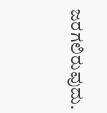ಜರಗಲಿರುವುದು.